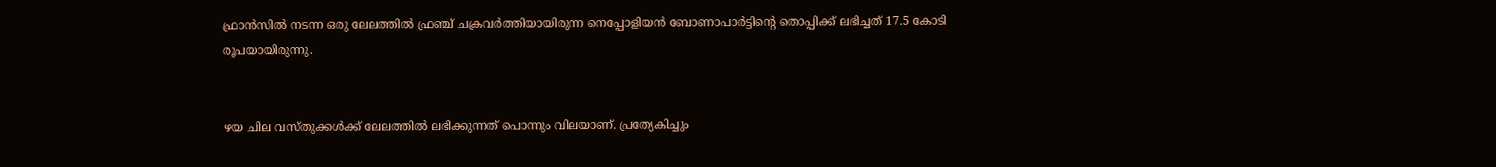ഫ്രാന്‍സില്‍ നടന്ന ഒരു ലേലത്തില്‍ ഫ്രഞ്ച് ചക്രവര്‍ത്തിയായിരുന്ന നെപ്പോളിയന്‍ ബോണാപാര്‍ട്ടിന്‍റെ തൊപ്പിക്ക് ലഭിച്ചത് 17.5 കോടി രൂപയായിരുന്നു.


ഴയ ചില വസ്തുക്കള്‍ക്ക് ലേലത്തില്‍ ലഭിക്കുന്നത് പൊന്നും വിലയാണ്. പ്രത്യേകിച്ചും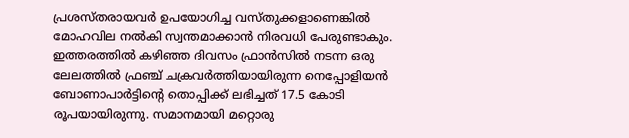പ്രശസ്തരായവര്‍ ഉപയോഗിച്ച വസ്തുക്കളാണെങ്കില്‍ മോഹവില നല്‍കി സ്വന്തമാക്കാന്‍ നിരവധി പേരുണ്ടാകും. ഇത്തരത്തില്‍ കഴിഞ്ഞ ദിവസം ഫ്രാന്‍സില്‍ നടന്ന ഒരു ലേലത്തില്‍ ഫ്രഞ്ച് ചക്രവര്‍ത്തിയായിരുന്ന നെപ്പോളിയന്‍ ബോണാപാര്‍ട്ടിന്‍റെ തൊപ്പിക്ക് ലഭിച്ചത് 17.5 കോടി രൂപയായിരുന്നു. സമാനമായി മറ്റൊരു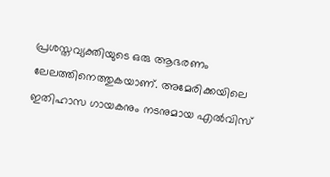പ്രശസ്തവ്യക്തിയുടെ ഒരു ആഭരണം ലേലത്തിനെത്തുകയാണ്. അമേരിക്കയിലെ ഇതിഹാസ ഗായകനും നടനുമായ എൽവിസ്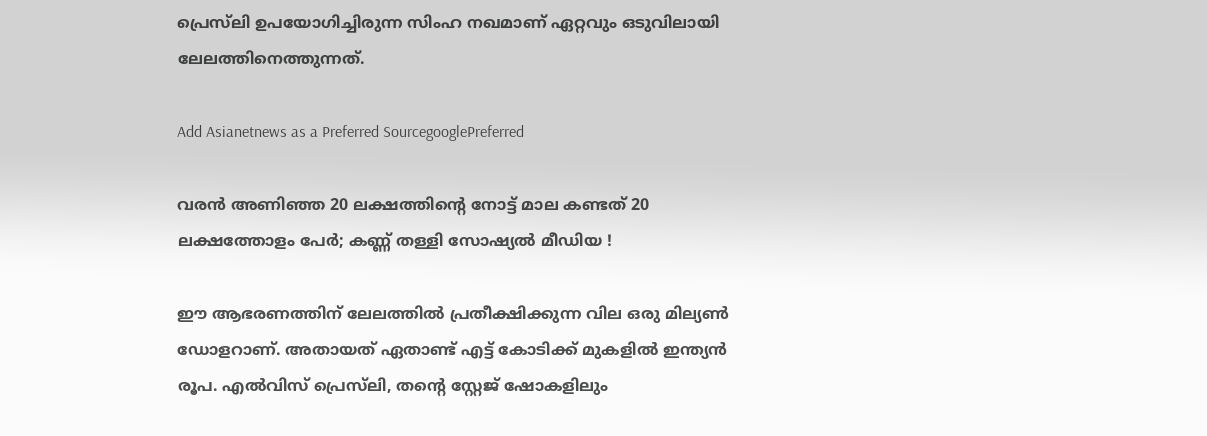പ്രെസ്‌ലി ഉപയോഗിച്ചിരുന്ന സിംഹ നഖമാണ് ഏറ്റവും ഒടുവിലായി ലേലത്തിനെത്തുന്നത്.

Add Asianetnews as a Preferred SourcegooglePreferred

വരന്‍ അണിഞ്ഞ 20 ലക്ഷത്തിന്‍റെ നോട്ട് മാല കണ്ടത് 20 ലക്ഷത്തോളം പേര്‍; കണ്ണ് തള്ളി സോഷ്യല്‍ മീഡിയ !

ഈ ആഭരണത്തിന് ലേലത്തില്‍ പ്രതീക്ഷിക്കുന്ന വില ഒരു മില്യണ്‍ ഡോളറാണ്. അതായത് ഏതാണ്ട് എട്ട് കോടിക്ക് മുകളില്‍ ഇന്ത്യന്‍ രൂപ. എൽവിസ് പ്രെസ്‌ലി, തന്‍റെ സ്റ്റേജ് ഷോകളിലും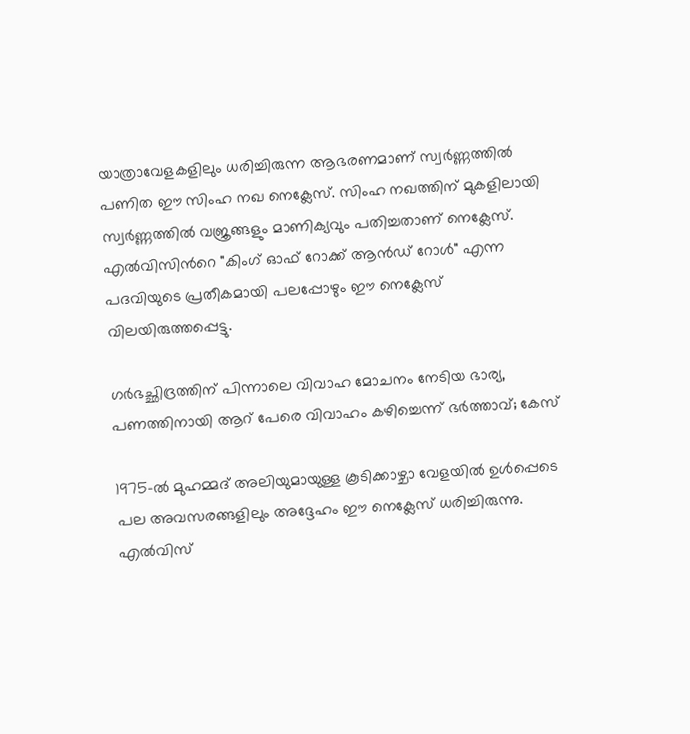യാത്രാവേളകളിലും ധരിച്ചിരുന്ന ആഭരണമാണ് സ്വര്‍ണ്ണത്തില്‍ പണിത ഈ സിംഹ നഖ നെക്ലേസ്. സിംഹ നഖത്തിന് മുകളിലായി സ്വര്‍ണ്ണത്തില്‍ വജ്രങ്ങളും മാണിക്യവും പതിച്ചതാണ് നെക്ലേസ്. എൽവിസിന്‍റെ "കിംഗ് ഓഫ് റോക്ക് ആൻഡ് റോൾ" എന്ന പദവിയുടെ പ്രതീകമായി പലപ്പോഴും ഈ നെക്ലേസ് വിലയിരുത്തപ്പെട്ടു.

ഗര്‍ഭച്ഛിദ്രത്തിന് പിന്നാലെ വിവാഹ മോചനം നേടിയ ഭാര്യ, പണത്തിനായി ആറ് പേരെ വിവാഹം കഴിച്ചെന്ന് ഭര്‍ത്താവ്; കേസ്

1975-ൽ മുഹമ്മദ് അലിയുമായുള്ള കൂടിക്കാഴ്ചാ വേളയില്‍ ഉൾപ്പെടെ പല അവസരങ്ങളിലും അദ്ദേഹം ഈ നെക്ലേസ് ധരിച്ചിരുന്നു. എൽവിസ്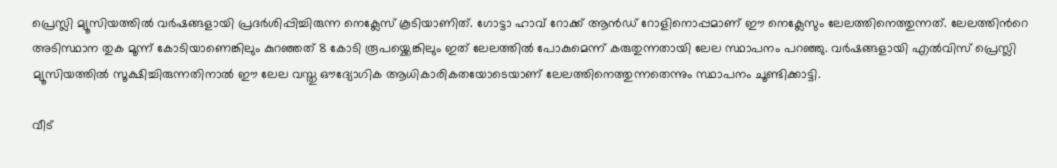പ്രെസ്ലി മ്യൂസിയത്തിൽ വർഷങ്ങളായി പ്രദർശിപ്പിച്ചിരുന്ന നെക്ലേസ് കൂടിയാണിത്. ഗോട്ടാ ഹാവ് റോക്ക് ആൻഡ് റോളിനൊപ്പമാണ് ഈ നെക്ലേസും ലേലത്തിനെത്തുന്നത്. ലേലത്തിന്‍റെ അടിസ്ഥാന തുക മൂന്ന് കോടിയാണെങ്കിലും കുറഞ്ഞത് 8 കോടി രൂപയ്ക്കെങ്കിലും ഇത് ലേലത്തില്‍ പോകുമെന്ന് കരുതുന്നതായി ലേല സ്ഥാപനം പറഞ്ഞു. വർഷങ്ങളായി എൽവിസ് പ്രെസ്ലി മ്യൂസിയത്തിൽ സൂക്ഷിച്ചിരുന്നതിനാല്‍ ഈ ലേല വസ്തു ഔദ്യോഗിക ആധികാരികതയോടെയാണ് ലേലത്തിനെത്തുന്നതെന്നും സ്ഥാപനം ചൂണ്ടിക്കാട്ടി.

വീട്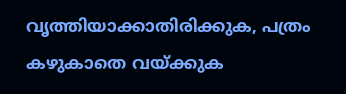വൃത്തിയാക്കാതിരിക്കുക, പത്രം കഴുകാതെ വയ്ക്കുക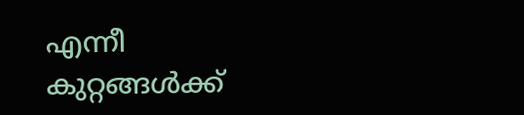എന്നീ കുറ്റങ്ങള്‍ക്ക്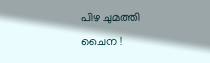പിഴ ചുമത്തി ചൈന !